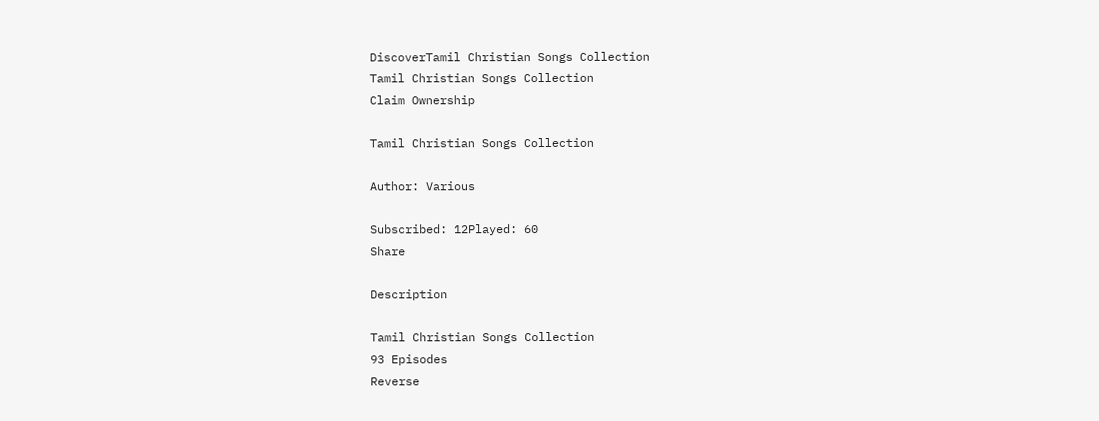DiscoverTamil Christian Songs Collection
Tamil Christian Songs Collection
Claim Ownership

Tamil Christian Songs Collection

Author: Various

Subscribed: 12Played: 60
Share

Description

Tamil Christian Songs Collection
93 Episodes
Reverse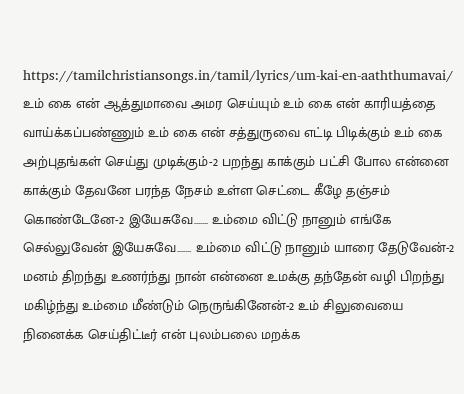https://tamilchristiansongs.in/tamil/lyrics/um-kai-en-aaththumavai/ உம் கை என் ஆத்துமாவை அமர செய்யும் உம் கை என் காரியத்தை வாய்க்கப்பண்ணும் உம் கை என் சத்துருவை எட்டி பிடிக்கும் உம் கை அற்புதங்கள் செய்து முடிக்கும்-2 பறந்து காக்கும் பட்சி போல என்னை காக்கும் தேவனே பரந்த நேசம் உள்ள செட்டை கீழே தஞ்சம் கொண்டேனே-2 இயேசுவே……. உம்மை விட்டு நானும் எங்கே செல்லுவேன் இயேசுவே……. உம்மை விட்டு நானும் யாரை தேடுவேன்-2 மனம் திறந்து உணர்ந்து நான் என்னை உமக்கு தந்தேன் வழி பிறந்து மகிழ்ந்து உம்மை மீண்டும் நெருங்கினேன்-2 உம் சிலுவையை நினைக்க செய்திட்டீர் என் புலம்பலை மறக்க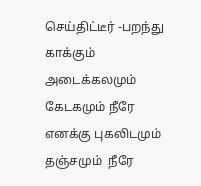செய்திட்டீர் -பறந்து காக்கும்
அடைக்கலமும்  கேடகமும் நீரே எனக்கு புகலிடமும் தஞ்சமும்  நீரே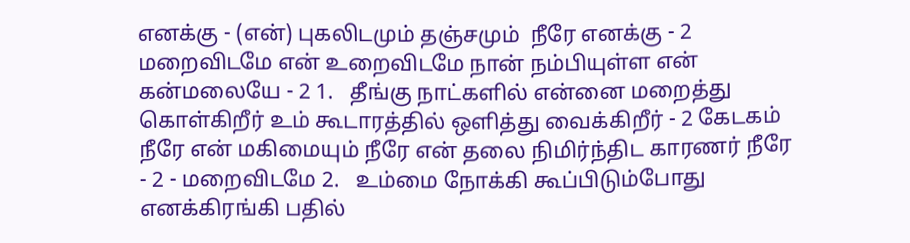எனக்கு - (என்) புகலிடமும் தஞ்சமும்  நீரே எனக்கு - 2 மறைவிடமே என் உறைவிடமே நான் நம்பியுள்ள என் கன்மலையே - 2 1.   தீங்கு நாட்களில் என்னை மறைத்து கொள்கிறீர் உம் கூடாரத்தில் ஒளித்து வைக்கிறீர் - 2 கேடகம் நீரே என் மகிமையும் நீரே என் தலை நிமிர்ந்திட காரணர் நீரே - 2 - மறைவிடமே 2.   உம்மை நோக்கி கூப்பிடும்போது எனக்கிரங்கி பதில்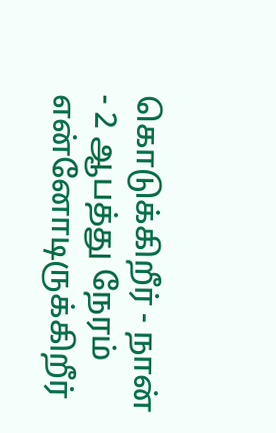கொடுக்கிறீர் - நான் - 2 ஆபத்து நேரம் என்னோடிருக்கிறீர்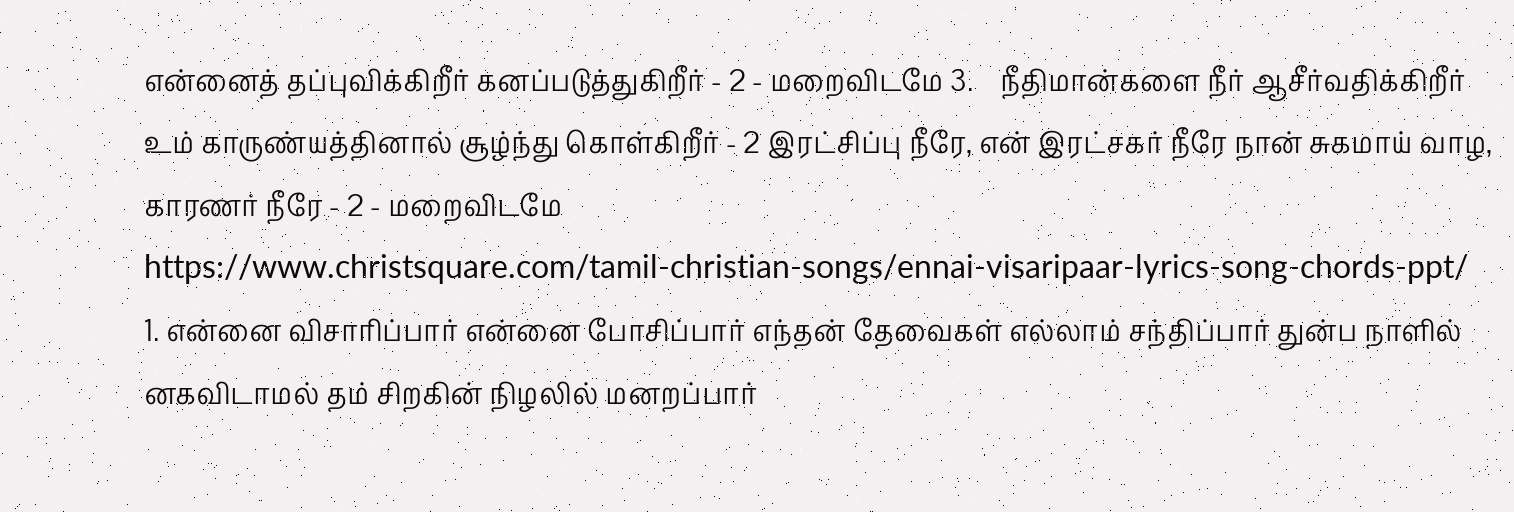என்னைத் தப்புவிக்கிறீர் கனப்படுத்துகிறீர் - 2 - மறைவிடமே 3.    நீதிமான்களை நீர் ஆசீர்வதிக்கிறீர் உம் காருண்யத்தினால் சூழ்ந்து கொள்கிறீர் - 2 இரட்சிப்பு நீரே, என் இரட்சகர் நீரே நான் சுகமாய் வாழ, காரணர் நீரே - 2 - மறைவிடமே
https://www.christsquare.com/tamil-christian-songs/ennai-visaripaar-lyrics-song-chords-ppt/ 1. என்னை விசாரிப்பார் என்னை போசிப்பார் எந்தன் தேவைகள் எல்லாம் சந்திப்பார் துன்ப நாளில் னகவிடாமல் தம் சிறகின் நிழலில் மனறப்பார்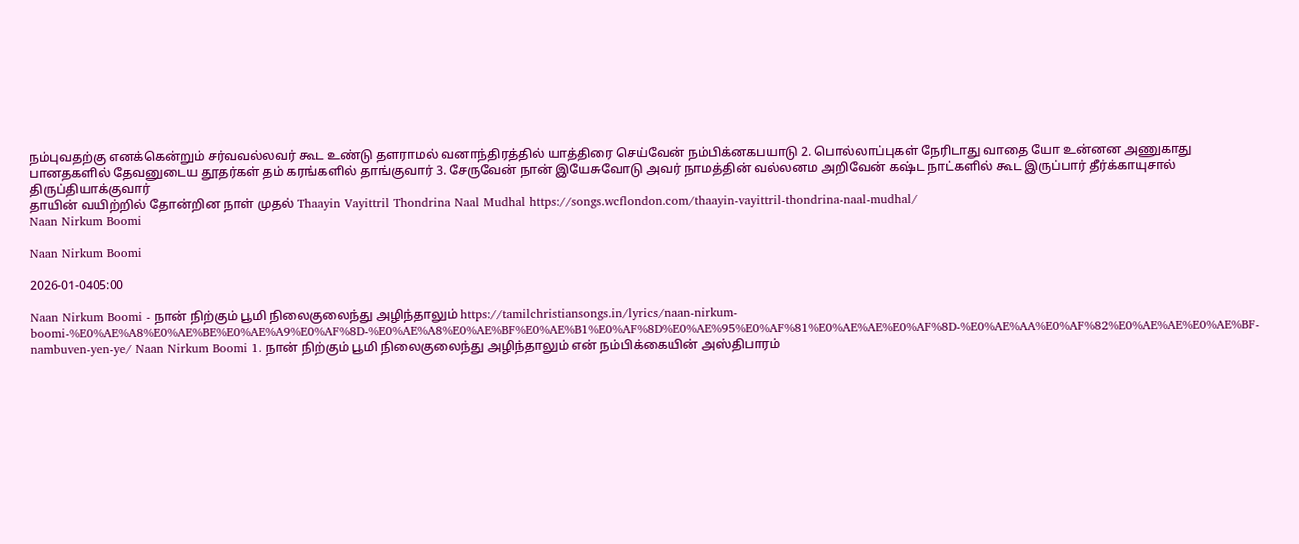நம்புவதற்கு எனக்கென்றும் சர்வவல்லவர் கூட உண்டு தளராமல் வனாந்திரத்தில் யாத்திரை செய்வேன் நம்பிக்னகபயாடு 2. பொல்லாப்புகள் நேரிடாது வாதை யோ உன்னன அணுகாது பானதகளில் தேவனுடைய தூதர்கள் தம் கரங்களில் தாங்குவார் 3. சேருவேன் நான் இயேசுவோடு அவர் நாமத்தின் வல்லனம அறிவேன் கஷ்ட நாட்களில் கூட இருப்பார் தீர்க்காயுசால் திருப்தியாக்குவார்
தாயின் வயிற்றில் தோன்றின நாள் முதல் Thaayin Vayittril Thondrina Naal Mudhal https://songs.wcflondon.com/thaayin-vayittril-thondrina-naal-mudhal/
Naan Nirkum Boomi

Naan Nirkum Boomi

2026-01-0405:00

Naan Nirkum Boomi - நான் நிற்கும் பூமி நிலைகுலைந்து அழிந்தாலும் https://tamilchristiansongs.in/lyrics/naan-nirkum-boomi-%E0%AE%A8%E0%AE%BE%E0%AE%A9%E0%AF%8D-%E0%AE%A8%E0%AE%BF%E0%AE%B1%E0%AF%8D%E0%AE%95%E0%AF%81%E0%AE%AE%E0%AF%8D-%E0%AE%AA%E0%AF%82%E0%AE%AE%E0%AE%BF-nambuven-yen-ye/ Naan Nirkum Boomi 1. நான் நிற்கும் பூமி நிலைகுலைந்து அழிந்தாலும் என் நம்பிக்கையின் அஸ்திபாரம்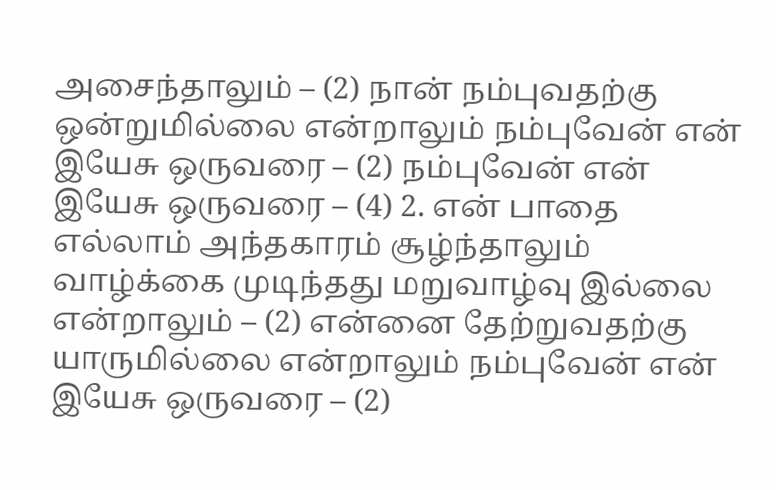அசைந்தாலும் – (2) நான் நம்புவதற்கு ஒன்றுமில்லை என்றாலும் நம்புவேன் என் இயேசு ஒருவரை – (2) நம்புவேன் என் இயேசு ஒருவரை – (4) 2. என் பாதை எல்லாம் அந்தகாரம் சூழ்ந்தாலும் வாழ்க்கை முடிந்தது மறுவாழ்வு இல்லை என்றாலும் – (2) என்னை தேற்றுவதற்கு யாருமில்லை என்றாலும் நம்புவேன் என் இயேசு ஒருவரை – (2)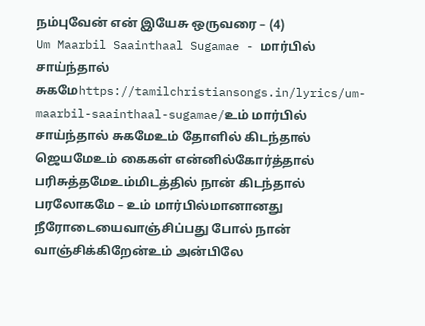நம்புவேன் என் இயேசு ஒருவரை – (4)
Um Maarbil Saainthaal Sugamae - மார்பில் சாய்ந்தால் சுகமேhttps://tamilchristiansongs.in/lyrics/um-maarbil-saainthaal-sugamae/உம் மார்பில் சாய்ந்தால் சுகமேஉம் தோளில் கிடந்தால் ஜெயமேஉம் கைகள் என்னில்கோர்த்தால் பரிசுத்தமேஉம்மிடத்தில் நான் கிடந்தால் பரலோகமே – உம் மார்பில்மானானது நீரோடையைவாஞ்சிப்பது போல் நான் வாஞ்சிக்கிறேன்உம் அன்பிலே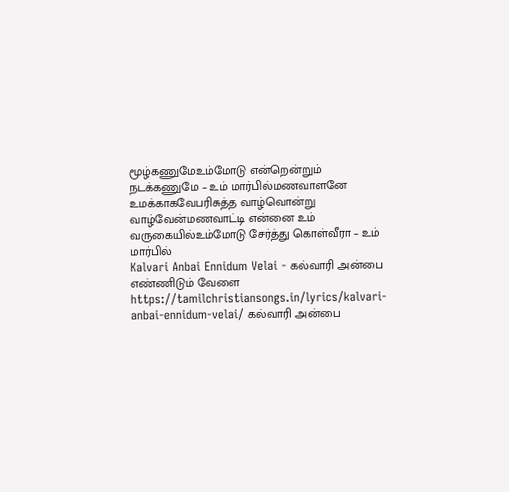மூழ்கணுமேஉம்மோடு என்றென்றும் நடக்கணுமே – உம் மார்பில்மணவாளனே உமக்காகவேபரிசுத்த வாழ்வொன்று வாழ்வேன்மணவாட்டி என்னை உம் வருகையில்உம்மோடு சேர்த்து கொள்வீரா – உம் மார்பில்
Kalvari Anbai Ennidum Velai - கல்வாரி அன்பை எண்ணிடும் வேளை https://tamilchristiansongs.in/lyrics/kalvari-anbai-ennidum-velai/ கல்வாரி அன்பை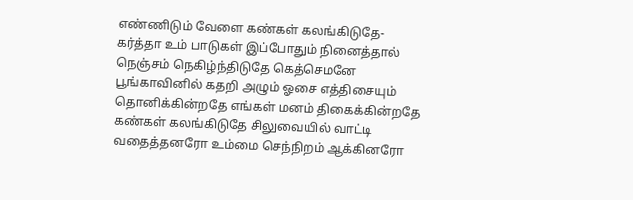எண்ணிடும் வேளை கண்கள் கலங்கிடுதே- கர்த்தா உம் பாடுகள் இப்போதும் நினைத்தால் நெஞ்சம் நெகிழ்ந்திடுதே கெத்செமனே பூங்காவினில் கதறி அழும் ஓசை எத்திசையும் தொனிக்கின்றதே எங்கள் மனம் திகைக்கின்றதே கண்கள் கலங்கிடுதே சிலுவையில் வாட்டி வதைத்தனரோ உம்மை செந்நிறம் ஆக்கினரோ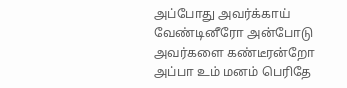அப்போது அவர்க்காய் வேண்டினீரோ அன்போடு அவர்களை கண்டீரன்றோ அப்பா உம் மனம் பெரிதே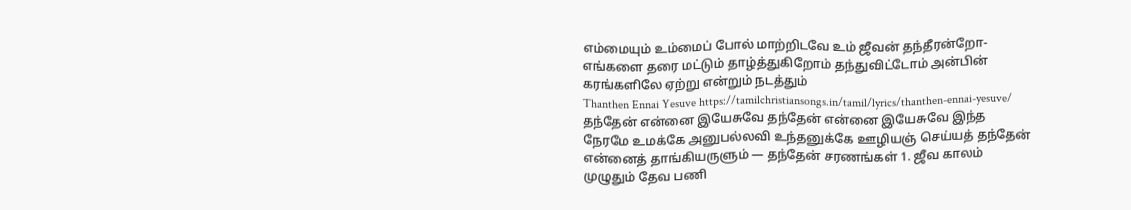எம்மையும் உம்மைப் போல் மாற்றிடவே உம் ஜீவன் தந்தீரன்றோ- எங்களை தரை மட்டும் தாழ்த்துகிறோம் தந்துவிட்டோம் அன்பின் கரங்களிலே ஏற்று என்றும் நடத்தும்
Thanthen Ennai Yesuve https://tamilchristiansongs.in/tamil/lyrics/thanthen-ennai-yesuve/ தந்தேன் என்னை இயேசுவே தந்தேன் என்னை இயேசுவே இந்த நேரமே உமக்கே அனுபல்லவி உந்தனுக்கே ஊழியஞ் செய்யத் தந்தேன் என்னைத் தாங்கியருளும் — தந்தேன் சரணங்கள் 1. ஜீவ காலம் முழுதும் தேவ பணி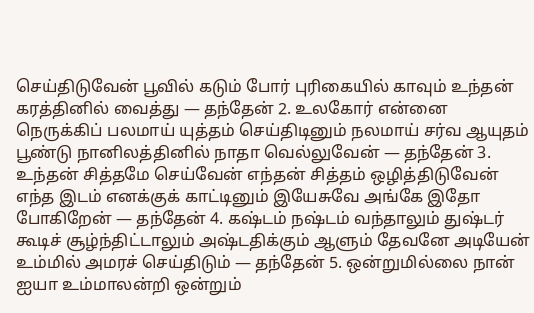செய்திடுவேன் பூவில் கடும் போர் புரிகையில் காவும் உந்தன் கரத்தினில் வைத்து — தந்தேன் 2. உலகோர் என்னை நெருக்கிப் பலமாய் யுத்தம் செய்திடினும் நலமாய் சர்வ ஆயுதம் பூண்டு நானிலத்தினில் நாதா வெல்லுவேன் — தந்தேன் 3. உந்தன் சித்தமே செய்வேன் எந்தன் சித்தம் ஒழித்திடுவேன் எந்த இடம் எனக்குக் காட்டினும் இயேசுவே அங்கே இதோ போகிறேன் — தந்தேன் 4. கஷ்டம் நஷ்டம் வந்தாலும் துஷ்டர் கூடிச் சூழ்ந்திட்டாலும் அஷ்டதிக்கும் ஆளும் தேவனே அடியேன் உம்மில் அமரச் செய்திடும் — தந்தேன் 5. ஒன்றுமில்லை நான் ஐயா உம்மாலன்றி ஒன்றும்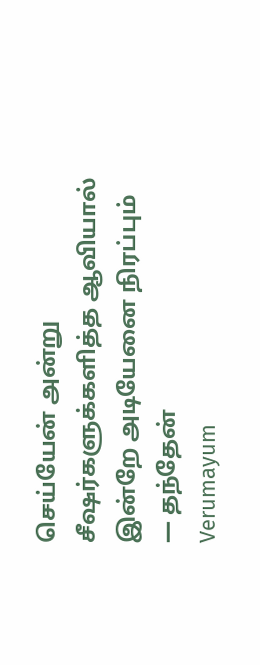செய்யேன் அன்று சீஷர்களுக்களித்த ஆவியால் இன்றே அடியேனை நிரப்பும் — தந்தேன்
Verumayum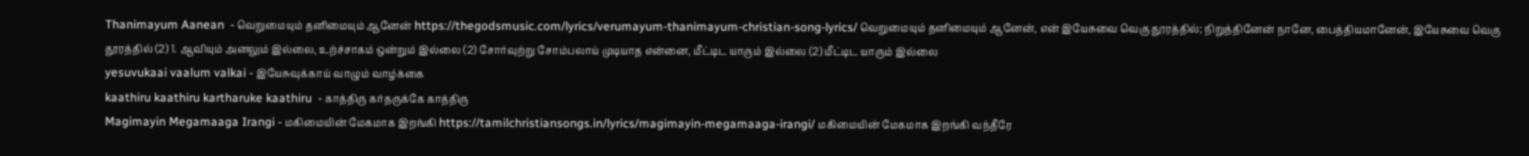Thanimayum Aanean  - வெறுமையும் தனிமையும் ஆனேன் https://thegodsmusic.com/lyrics/verumayum-thanimayum-christian-song-lyrics/ வெறுமையும் தனிமையும் ஆனேன், என் இயேசுவை வெகு தூரத்தில்; நிறுத்தினேன் நானே, பைத்தியமானேன், இயேசுவை வெகு தூரத்தில் (2) 1. ஆவியும் அனலும் இல்லை, உற்ச்சாகம் ஒன்றும் இல்லை (2) சோர்வுற்று சோம்பலாய் முடியாத என்னை, மீட்டிட யாரும் இல்லை (2) மீட்டிட யாரும் இல்லை
yesuvukaai vaalum valkai - இயேசுவுக்காய் வாழும் வாழ்க்கை
kaathiru kaathiru kartharuke kaathiru  - காத்திரு கர்தருக்கே காத்திரு
Magimayin Megamaaga Irangi - மகிமையின் மேகமாக இறங்கி https://tamilchristiansongs.in/lyrics/magimayin-megamaaga-irangi/ மகிமையின் மேகமாக இறங்கி வந்தீரே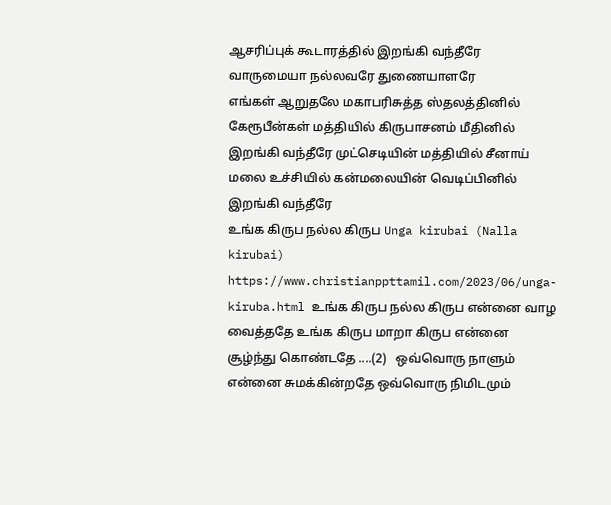ஆசரிப்புக் கூடாரத்தில் இறங்கி வந்தீரே வாருமையா நல்லவரே துணையாளரே எங்கள் ‌ஆறுதலே மகா‌பரிசுத்த ஸ்தலத்தினில் கேரூபீன்கள்‌ மத்தியில் கிருபாசனம் மீதினில் இறங்கி வந்தீரே முட்செடியின் மத்தியில் சீனாய் மலை உச்சியில் கன்மலையின் வெடிப்பினில் இறங்கி வந்தீரே
உங்க கிருப நல்ல கிருப Unga kirubai (Nalla kirubai) https://www.christianppttamil.com/2023/06/unga-kiruba.html உங்க கிருப நல்ல கிருப என்னை வாழ வைத்ததே உங்க கிருப மாறா கிருப என்னை சூழ்ந்து கொண்டதே ....(2)   ஒவ்வொரு நாளும் என்னை சுமக்கின்றதே ஒவ்வொரு நிமிடமும்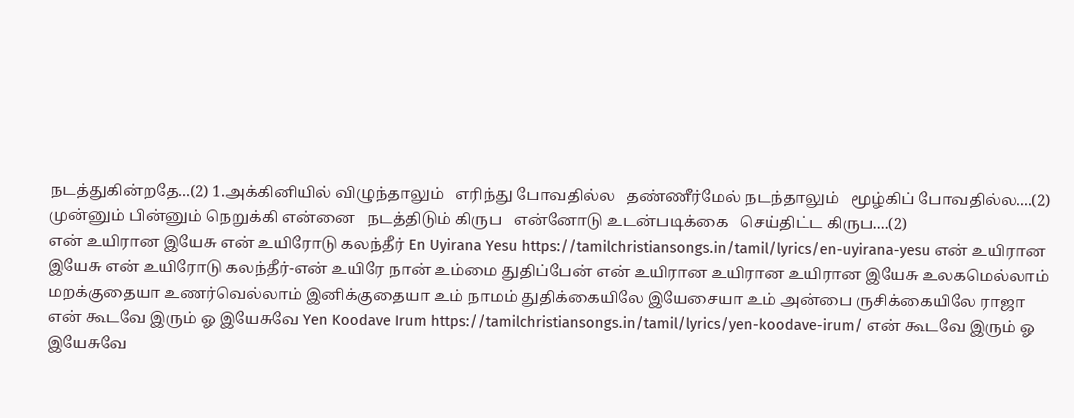நடத்துகின்றதே...(2) 1.அக்கினியில் விழுந்தாலும்   எரிந்து போவதில்ல   தண்ணீர்மேல் நடந்தாலும்   மூழ்கிப் போவதில்ல....(2)   முன்னும் பின்னும் நெறுக்கி என்னை   நடத்திடும் கிருப   என்னோடு உடன்படிக்கை   செய்திட்ட கிருப....(2)
என் உயிரான இயேசு என் உயிரோடு கலந்தீர் En Uyirana Yesu https://tamilchristiansongs.in/tamil/lyrics/en-uyirana-yesu என் உயிரான இயேசு என் உயிரோடு கலந்தீர்-என் உயிரே நான் உம்மை துதிப்பேன் என் உயிரான உயிரான உயிரான இயேசு உலகமெல்லாம் மறக்குதையா உணர்வெல்லாம் இனிக்குதையா உம் நாமம் துதிக்கையிலே இயேசையா உம் அன்பை ருசிக்கையிலே ராஜா
என் கூடவே இரும் ஓ இயேசுவே Yen Koodave Irum https://tamilchristiansongs.in/tamil/lyrics/yen-koodave-irum/ என் கூடவே இரும் ஓ இயேசுவே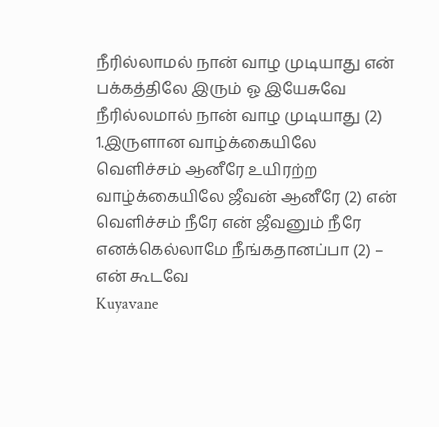நீரில்லாமல் நான் வாழ முடியாது என் பக்கத்திலே இரும் ஓ இயேசுவே நீரில்லமால் நான் வாழ முடியாது (2) 1.இருளான வாழ்க்கையிலே வெளிச்சம் ஆனீரே உயிரற்ற வாழ்க்கையிலே ஜீவன் ஆனீரே (2) என் வெளிச்சம் நீரே என் ஜீவனும் நீரே எனக்கெல்லாமே நீங்கதானப்பா (2) – என் கூடவே
Kuyavane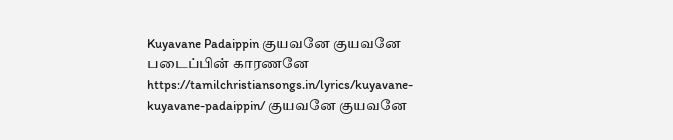Kuyavane Padaippin குயவனே குயவனே படைப்பின் காரணனே https://tamilchristiansongs.in/lyrics/kuyavane-kuyavane-padaippin/ குயவனே குயவனே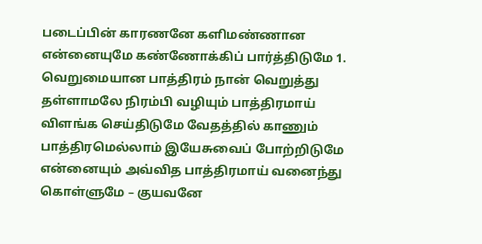படைப்பின் காரணனே களிமண்ணான என்னையுமே கண்ணோக்கிப் பார்த்திடுமே 1. வெறுமையான பாத்திரம் நான் வெறுத்து தள்ளாமலே நிரம்பி வழியும் பாத்திரமாய் விளங்க செய்திடுமே வேதத்தில் காணும் பாத்திரமெல்லாம் இயேசுவைப் போற்றிடுமே என்னையும் அவ்வித பாத்திரமாய் வனைந்து கொள்ளுமே – குயவனே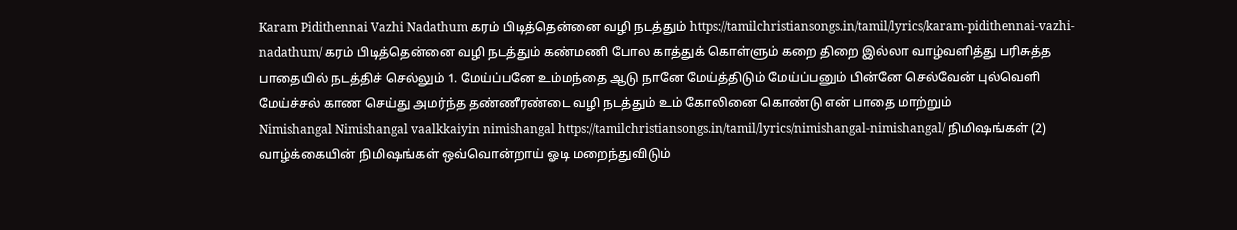Karam Pidithennai Vazhi Nadathum கரம் பிடித்தென்னை வழி நடத்தும் https://tamilchristiansongs.in/tamil/lyrics/karam-pidithennai-vazhi-nadathum/ கரம் பிடித்தென்னை வழி நடத்தும் கண்மணி போல காத்துக் கொள்ளும் கறை திறை இல்லா வாழ்வளித்து பரிசுத்த பாதையில் நடத்திச் செல்லும் 1. மேய்ப்பனே உம்மந்தை ஆடு நானே மேய்த்திடும் மேய்ப்பனும் பின்னே செல்வேன் புல்வெளி மேய்ச்சல் காண செய்து அமர்ந்த தண்ணீரண்டை வழி நடத்தும் உம் கோலினை கொண்டு என் பாதை மாற்றும்
Nimishangal Nimishangal vaalkkaiyin nimishangal https://tamilchristiansongs.in/tamil/lyrics/nimishangal-nimishangal/ நிமிஷங்கள் (2) வாழ்க்கையின் நிமிஷங்கள் ஒவ்வொன்றாய் ஓடி மறைந்துவிடும்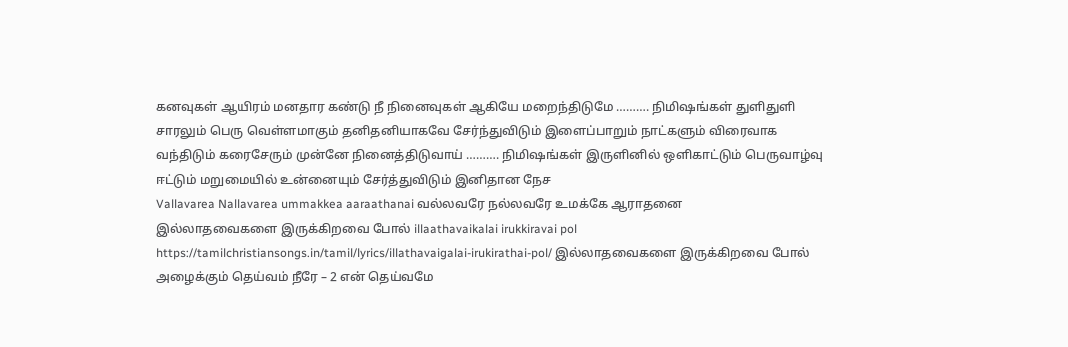கனவுகள் ஆயிரம் மனதார கண்டு நீ நினைவுகள் ஆகியே மறைந்திடுமே ………. நிமிஷங்கள் துளிதுளி சாரலும் பெரு வெள்ளமாகும் தனிதனியாகவே சேர்ந்துவிடும் இளைப்பாறும் நாட்களும் விரைவாக வந்திடும் கரைசேரும் முன்னே நினைத்திடுவாய் ………. நிமிஷங்கள் இருளினில் ஒளிகாட்டும் பெருவாழ்வு ஈட்டும் மறுமையில் உன்னையும் சேர்த்துவிடும் இனிதான நேச
Vallavarea Nallavarea ummakkea aaraathanai வல்லவரே நல்லவரே உமக்கே ஆராதனை
இல்லாதவைகளை இருக்கிறவை போல் illaathavaikalai irukkiravai pol https://tamilchristiansongs.in/tamil/lyrics/illathavaigalai-irukirathai-pol/ இல்லாதவைகளை இருக்கிறவை போல் அழைக்கும் தெய்வம் நீரே – 2 என் தெய்வமே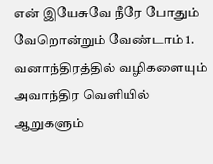என் இயேசுவே நீரே போதும் வேறொன்றும் வேண்டாம் 1. வனாந்திரத்தில் வழிகளையும் அவாந்திர வெளியில் ஆறுகளும்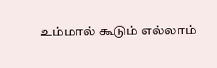உம்மால் கூடும் எல்லாம்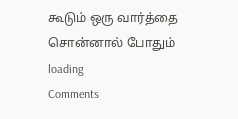கூடும் ஒரு வார்த்தை சொன்னால் போதும்
loading
Comments